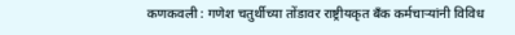कणकवली : गणेश चतुर्थीच्या तोंडावर राष्ट्रीयकृत बँक कर्मचाऱ्यांनी विविध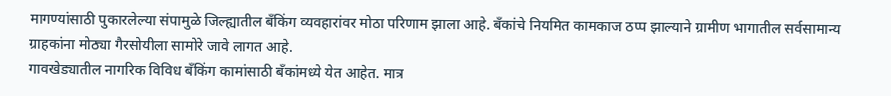मागण्यांसाठी पुकारलेल्या संपामुळे जिल्ह्यातील बँकिंग व्यवहारांवर मोठा परिणाम झाला आहे. बँकांचे नियमित कामकाज ठप्प झाल्याने ग्रामीण भागातील सर्वसामान्य ग्राहकांना मोठ्या गैरसोयीला सामोरे जावे लागत आहे.
गावखेड्यातील नागरिक विविध बँकिंग कामांसाठी बँकांमध्ये येत आहेत. मात्र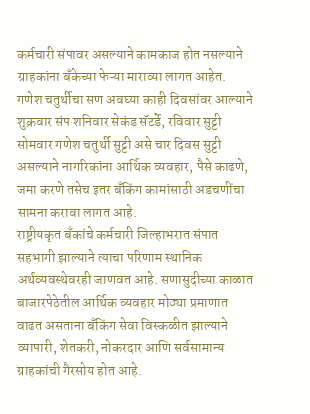कर्मचारी संपावर असल्याने कामकाज होत नसल्याने ग्राहकांना बँकेच्या फेऱ्या माराव्या लागत आहेत. गणेश चतुर्थीचा सण अवघ्या काही दिवसांवर आल्याने शुक्रवार संप शनिवार सेकंड सॅटर्डे, रविवार सुट्टी सोमवार गणेश चतुर्थी सुट्टी असे चार दिवस सुट्टी असल्याने नागरिकांना आर्थिक व्यवहार, पैसे काढणे, जमा करणे तसेच इतर बँकिंग कामांसाठी अडचणींचा सामना करावा लागत आहे.
राष्ट्रीयकृत बँकांचे कर्मचारी जिल्हाभरात संपात सहभागी झाल्याने त्याचा परिणाम स्थानिक अर्थव्यवस्थेवरही जाणवत आहे. सणासुदीच्या काळात बाजारपेठेतील आर्थिक व्यवहार मोठ्या प्रमाणात वाढत असताना बँकिंग सेवा विस्कळीत झाल्याने व्यापारी, शेतकरी, नोकरदार आणि सर्वसामान्य ग्राहकांची गैरसोय होत आहे.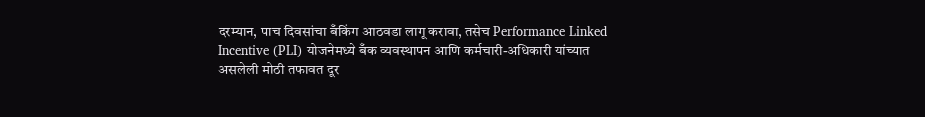दरम्यान, पाच दिवसांचा बँकिंग आठवडा लागू करावा, तसेच Performance Linked Incentive (PLI) योजनेमध्ये बँक व्यवस्थापन आणि कर्मचारी-अधिकारी यांच्यात असलेली मोठी तफावत दूर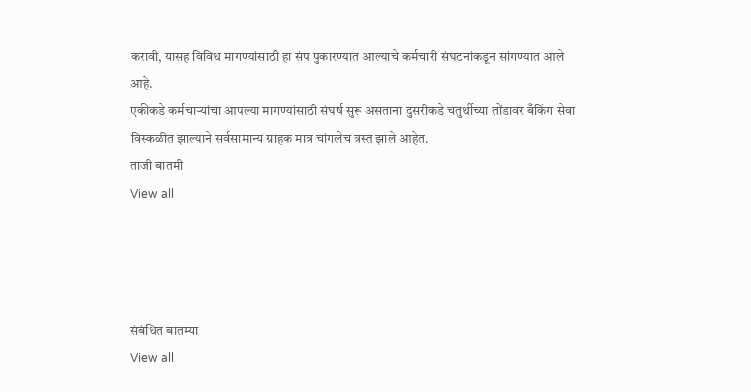करावी, यासह विविध मागण्यांसाठी हा संप पुकारण्यात आल्याचे कर्मचारी संघटनांकडून सांगण्यात आले आहे.
एकीकडे कर्मचाऱ्यांचा आपल्या मागण्यांसाठी संघर्ष सुरू असताना दुसरीकडे चतुर्थीच्या तोंडावर बँकिंग सेवा विस्कळीत झाल्याने सर्वसामान्य ग्राहक मात्र चांगलेच त्रस्त झाले आहेत.
ताजी बातमी
View all




संबंधित बातम्या
View all